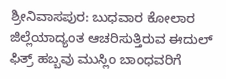ಶ್ರೀನಿವಾಸಪುರ: ಬುಧವಾರ ಕೋಲಾರ ಜಿಲ್ಲೆಯಾದ್ಯಂತ ಆಚರಿಸುತ್ತಿರುವ ಈದುಲ್ ಫಿತ್ರ್ ಹಬ್ಬವು ಮುಸ್ಲಿಂ ಬಾಂಧವರಿಗೆ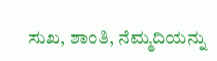ಸುಖ, ಶಾಂತಿ, ನೆಮ್ಮದಿಯನ್ನು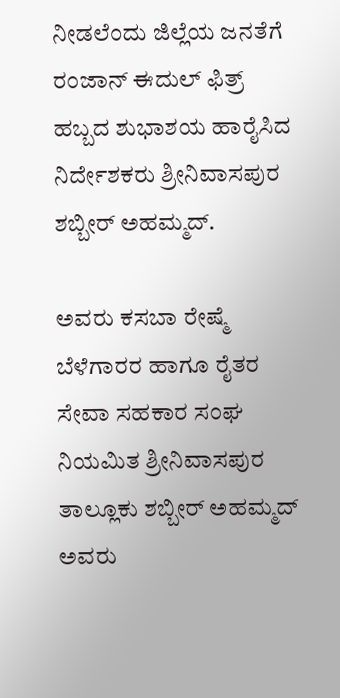ನೀಡಲೆಂದು ಜಿಲ್ಲೆಯ ಜನತೆಗೆ ರಂಜಾನ್ ಈದುಲ್ ಫಿತ್ರ್ ಹಬ್ಬದ ಶುಭಾಶಯ ಹಾರೈಸಿದ ನಿರ್ದೇಶಕರು ಶ್ರೀನಿವಾಸಪುರ ಶಬ್ಬೀರ್ ಅಹಮ್ಮದ್.

ಅವರು ಕಸಬಾ ರೇಷ್ಮೆ ಬೆಳೆಗಾರರ ಹಾಗೂ ರೈತರ ಸೇವಾ ಸಹಕಾರ ಸಂಘ ನಿಯಮಿತ ಶ್ರೀನಿವಾಸಪುರ ತಾಲ್ಲೂಕು ಶಬ್ಬೀರ್ ಅಹಮ್ಮದ್ ಅವರು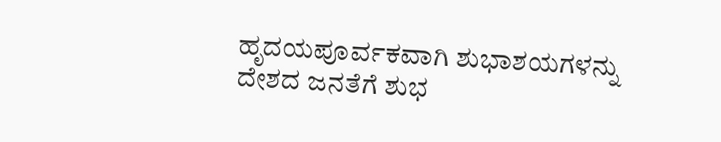ಹೃದಯಪೂರ್ವಕವಾಗಿ ಶುಭಾಶಯಗಳನ್ನು ದೇಶದ ಜನತೆಗೆ ಶುಭ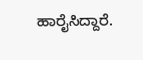ಹಾರೈಸಿದ್ದಾರೆ.